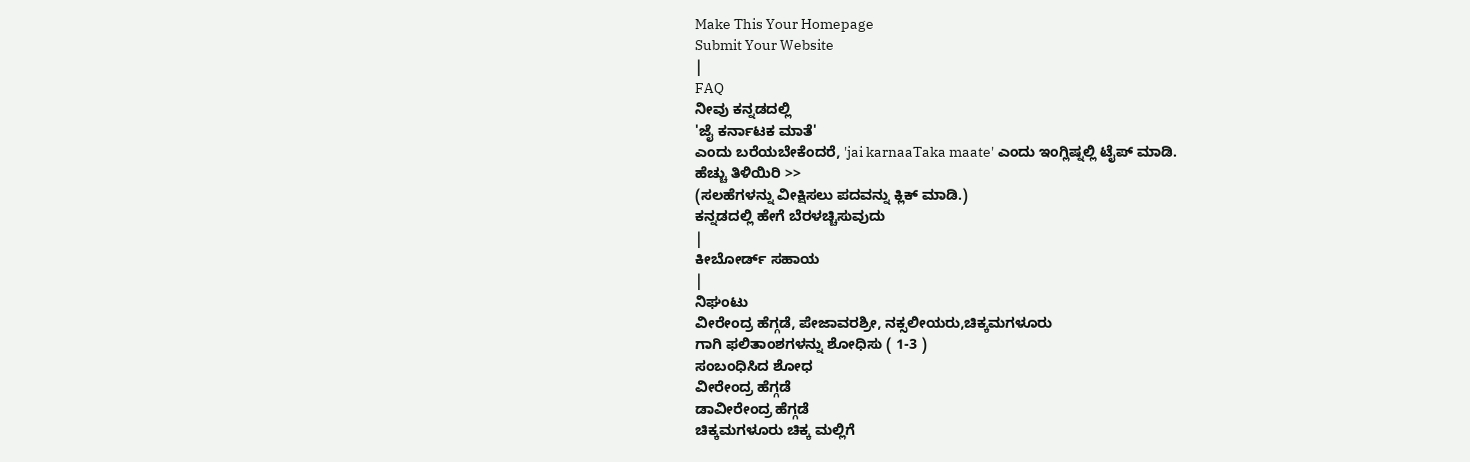Make This Your Homepage
Submit Your Website
|
FAQ
ನೀವು ಕನ್ನಡದಲ್ಲಿ
'ಜೈ ಕರ್ನಾಟಕ ಮಾತೆ'
ಎಂದು ಬರೆಯಬೇಕೆಂದರೆ, 'jai karnaaTaka maate' ಎಂದು ಇಂಗ್ಲಿಷ್ನಲ್ಲಿ ಟೈಪ್ ಮಾಡಿ.
ಹೆಚ್ಚು ತಿಳಿಯಿರಿ >>
(ಸಲಹೆಗಳನ್ನು ವೀಕ್ಷಿಸಲು ಪದವನ್ನು ಕ್ಲಿಕ್ ಮಾಡಿ.)
ಕನ್ನಡದಲ್ಲಿ ಹೇಗೆ ಬೆರಳಚ್ಚಿಸುವುದು
|
ಕೀಬೋರ್ಡ್ ಸಹಾಯ
|
ನಿಘಂಟು
ವೀರೇಂದ್ರ ಹೆಗ್ಗಡೆ, ಪೇಜಾವರಶ್ರೀ, ನಕ್ಸಲೀಯರು,ಚಿಕ್ಕಮಗಳೂರು
ಗಾಗಿ ಫಲಿತಾಂಶಗಳನ್ನು ಶೋಧಿಸು ( 1-3 )
ಸಂಬಂಧಿಸಿದ ಶೋಧ
ವೀರೇಂದ್ರ ಹೆಗ್ಗಡೆ
ಡಾವೀರೇಂದ್ರ ಹೆಗ್ಗಡೆ
ಚಿಕ್ಕಮಗಳೂರು ಚಿಕ್ಕ ಮಲ್ಲಿಗೆ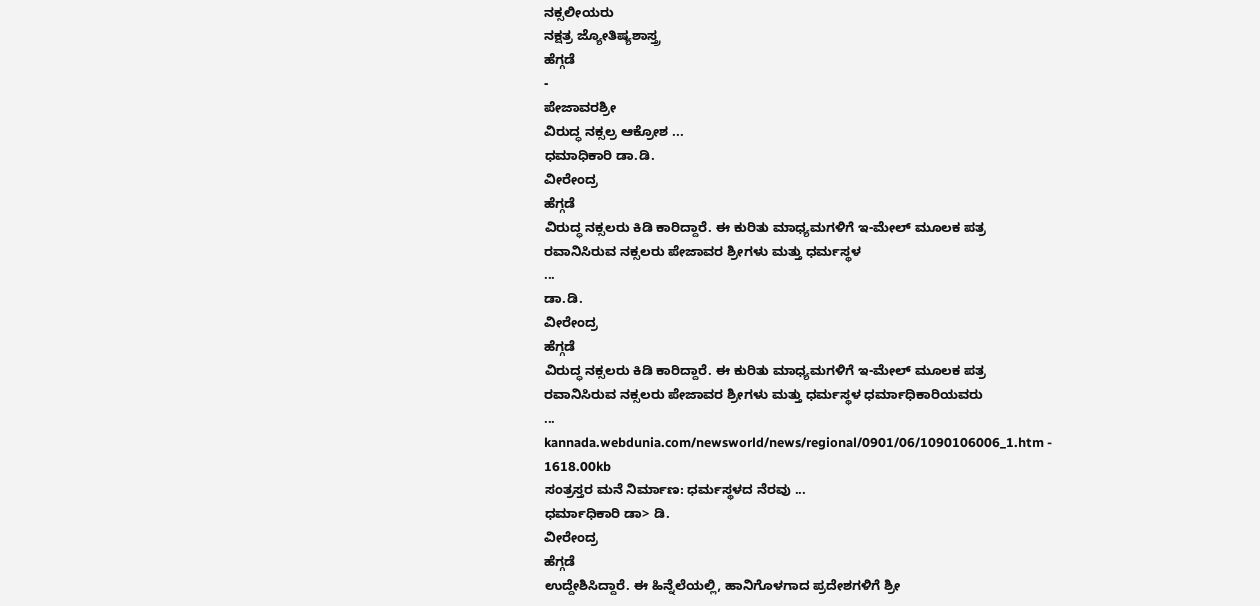ನಕ್ಸಲೀಯರು
ನಕ್ಷತ್ರ ಜ್ಯೋತಿಷ್ಯಶಾಸ್ತ್ರ
ಹೆಗ್ಗಡೆ
-
ಪೇಜಾವರಶ್ರೀ
ವಿರುದ್ಧ ನಕ್ಸಲ್ರ ಆಕ್ರೋಶ ...
ಧಮಾಧಿಕಾರಿ ಡಾ.ಡಿ.
ವೀರೇಂದ್ರ
ಹೆಗ್ಗಡೆ
ವಿರುದ್ಧ ನಕ್ಸಲರು ಕಿಡಿ ಕಾರಿದ್ದಾರೆ. ಈ ಕುರಿತು ಮಾಧ್ಯಮಗಳಿಗೆ ಇ-ಮೇಲ್ ಮೂಲಕ ಪತ್ರ ರವಾನಿಸಿರುವ ನಕ್ಸಲರು ಪೇಜಾವರ ಶ್ರೀಗಳು ಮತ್ತು ಧರ್ಮಸ್ಥಳ
...
ಡಾ.ಡಿ.
ವೀರೇಂದ್ರ
ಹೆಗ್ಗಡೆ
ವಿರುದ್ಧ ನಕ್ಸಲರು ಕಿಡಿ ಕಾರಿದ್ದಾರೆ. ಈ ಕುರಿತು ಮಾಧ್ಯಮಗಳಿಗೆ ಇ-ಮೇಲ್ ಮೂಲಕ ಪತ್ರ ರವಾನಿಸಿರುವ ನಕ್ಸಲರು ಪೇಜಾವರ ಶ್ರೀಗಳು ಮತ್ತು ಧರ್ಮಸ್ಥಳ ಧರ್ಮಾಧಿಕಾರಿಯವರು
...
kannada.webdunia.com/newsworld/news/regional/0901/06/1090106006_1.htm - 1618.00kb
ಸಂತ್ರಸ್ತರ ಮನೆ ನಿರ್ಮಾಣ: ಧರ್ಮಸ್ಥಳದ ನೆರವು ...
ಧರ್ಮಾಧಿಕಾರಿ ಡಾ> ಡಿ.
ವೀರೇಂದ್ರ
ಹೆಗ್ಗಡೆ
ಉದ್ದೇಶಿಸಿದ್ದಾರೆ. ಈ ಹಿನ್ನೆಲೆಯಲ್ಲಿ, ಹಾನಿಗೊಳಗಾದ ಪ್ರದೇಶಗಳಿಗೆ ಶ್ರೀ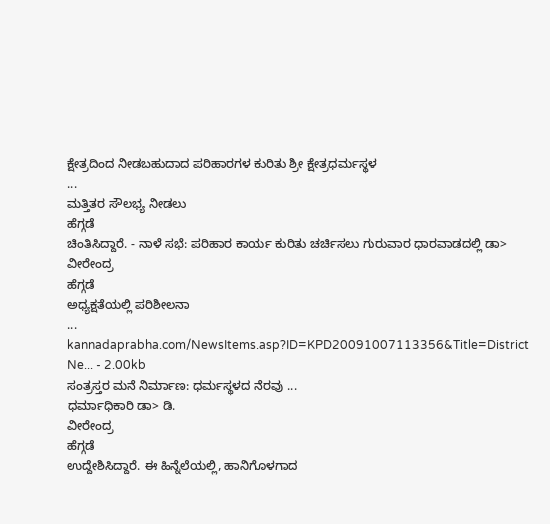ಕ್ಷೇತ್ರದಿಂದ ನೀಡಬಹುದಾದ ಪರಿಹಾರಗಳ ಕುರಿತು ಶ್ರೀ ಕ್ಷೇತ್ರಧರ್ಮಸ್ಥಳ
...
ಮತ್ತಿತರ ಸೌಲಭ್ಯ ನೀಡಲು
ಹೆಗ್ಗಡೆ
ಚಿಂತಿಸಿದ್ದಾರೆ. - ನಾಳೆ ಸಭೆ: ಪರಿಹಾರ ಕಾರ್ಯ ಕುರಿತು ಚರ್ಚಿಸಲು ಗುರುವಾರ ಧಾರವಾಡದಲ್ಲಿ ಡಾ>
ವೀರೇಂದ್ರ
ಹೆಗ್ಗಡೆ
ಅಧ್ಯಕ್ಷತೆಯಲ್ಲಿ ಪರಿಶೀಲನಾ
...
kannadaprabha.com/NewsItems.asp?ID=KPD20091007113356&Title=District Ne... - 2.00kb
ಸಂತ್ರಸ್ತರ ಮನೆ ನಿರ್ಮಾಣ: ಧರ್ಮಸ್ಥಳದ ನೆರವು ...
ಧರ್ಮಾಧಿಕಾರಿ ಡಾ> ಡಿ.
ವೀರೇಂದ್ರ
ಹೆಗ್ಗಡೆ
ಉದ್ದೇಶಿಸಿದ್ದಾರೆ. ಈ ಹಿನ್ನೆಲೆಯಲ್ಲಿ, ಹಾನಿಗೊಳಗಾದ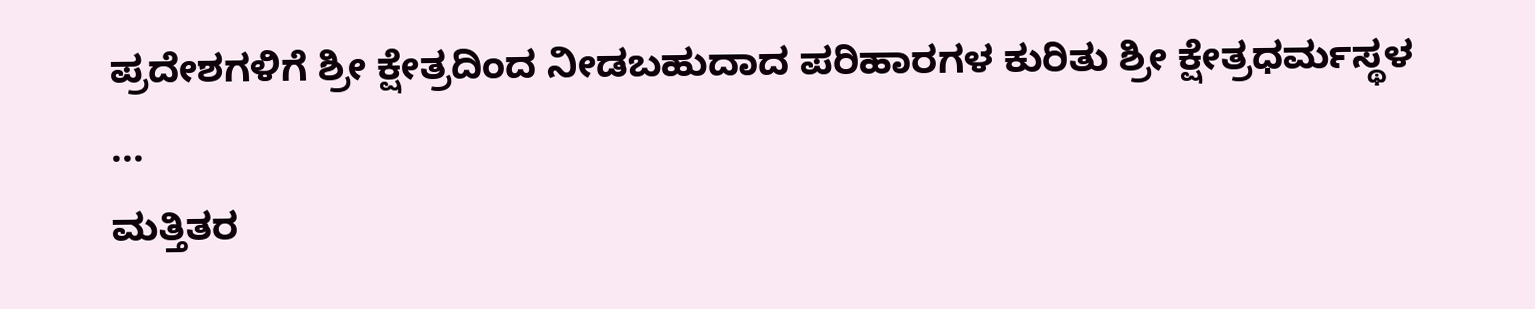ಪ್ರದೇಶಗಳಿಗೆ ಶ್ರೀ ಕ್ಷೇತ್ರದಿಂದ ನೀಡಬಹುದಾದ ಪರಿಹಾರಗಳ ಕುರಿತು ಶ್ರೀ ಕ್ಷೇತ್ರಧರ್ಮಸ್ಥಳ
...
ಮತ್ತಿತರ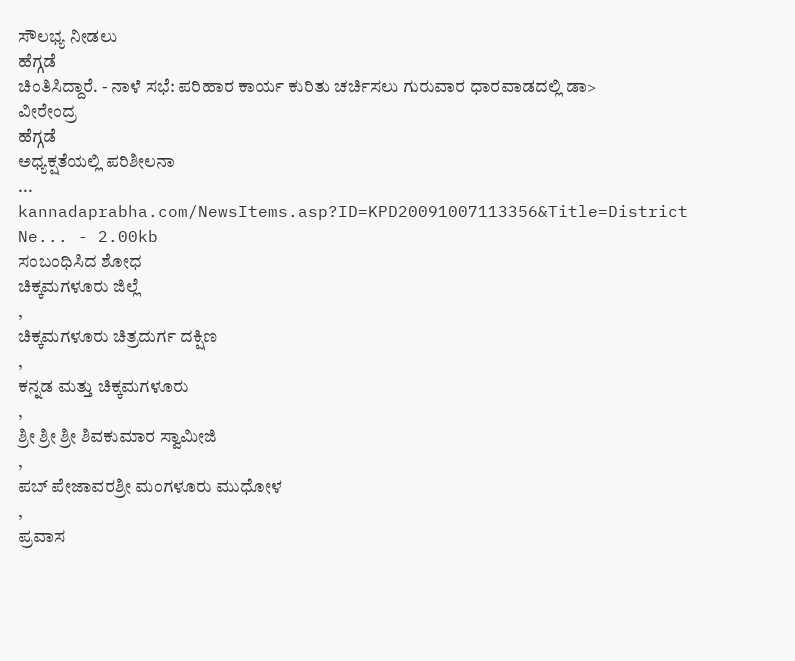ಸೌಲಭ್ಯ ನೀಡಲು
ಹೆಗ್ಗಡೆ
ಚಿಂತಿಸಿದ್ದಾರೆ. - ನಾಳೆ ಸಭೆ: ಪರಿಹಾರ ಕಾರ್ಯ ಕುರಿತು ಚರ್ಚಿಸಲು ಗುರುವಾರ ಧಾರವಾಡದಲ್ಲಿ ಡಾ>
ವೀರೇಂದ್ರ
ಹೆಗ್ಗಡೆ
ಅಧ್ಯಕ್ಷತೆಯಲ್ಲಿ ಪರಿಶೀಲನಾ
...
kannadaprabha.com/NewsItems.asp?ID=KPD20091007113356&Title=District Ne... - 2.00kb
ಸಂಬಂಧಿಸಿದ ಶೋಧ
ಚಿಕ್ಕಮಗಳೂರು ಜಿಲ್ಲೆ
,
ಚಿಕ್ಕಮಗಳೂರು ಚಿತ್ರದುರ್ಗ ದಕ್ಷಿಣ
,
ಕನ್ನಡ ಮತ್ತು ಚಿಕ್ಕಮಗಳೂರು
,
ಶ್ರೀ ಶ್ರೀ ಶ್ರೀ ಶಿವಕುಮಾರ ಸ್ವಾಮೀಜಿ
,
ಪಬ್ ಪೇಜಾವರಶ್ರೀ ಮಂಗಳೂರು ಮುಧೋಳ
,
ಪ್ರವಾಸ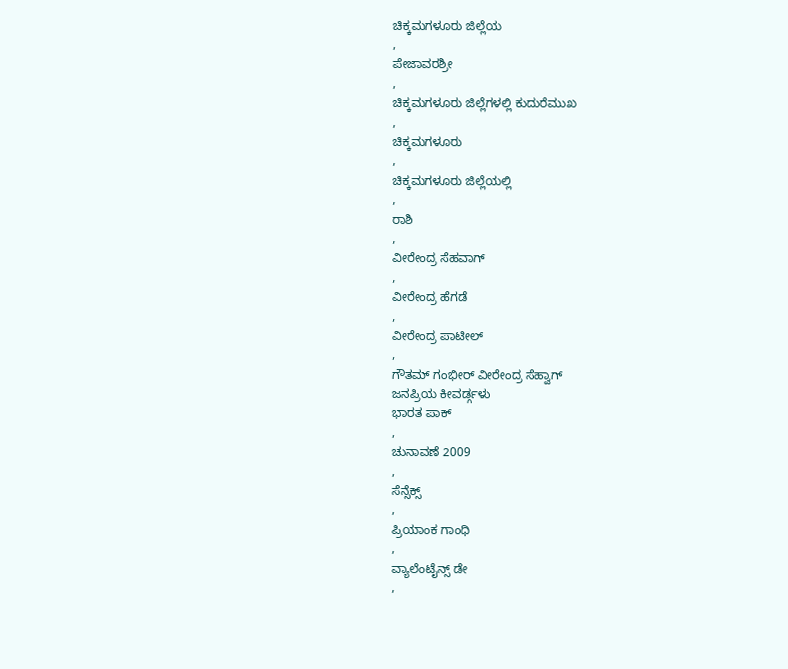ಚಿಕ್ಕಮಗಳೂರು ಜಿಲ್ಲೆಯ
,
ಪೇಜಾವರಶ್ರೀ
,
ಚಿಕ್ಕಮಗಳೂರು ಜಿಲ್ಲೆಗಳಲ್ಲಿ ಕುದುರೆಮುಖ
,
ಚಿಕ್ಕಮಗಳೂರು
,
ಚಿಕ್ಕಮಗಳೂರು ಜಿಲ್ಲೆಯಲ್ಲಿ
,
ರಾಶಿ
,
ವೀರೇಂದ್ರ ಸೆಹವಾಗ್
,
ವೀರೇಂದ್ರ ಹೆಗಡೆ
,
ವೀರೇಂದ್ರ ಪಾಟೀಲ್
,
ಗೌತಮ್ ಗಂಭೀರ್ ವೀರೇಂದ್ರ ಸೆಹ್ವಾಗ್
ಜನಪ್ರಿಯ ಕೀವರ್ಡ್ಗಳು
ಭಾರತ ಪಾಕ್
,
ಚುನಾವಣೆ 2009
,
ಸೆನ್ಸೆಕ್ಸ್
,
ಪ್ರಿಯಾಂಕ ಗಾಂಧಿ
,
ವ್ಯಾಲೆಂಟೈನ್ಸ್ ಡೇ
,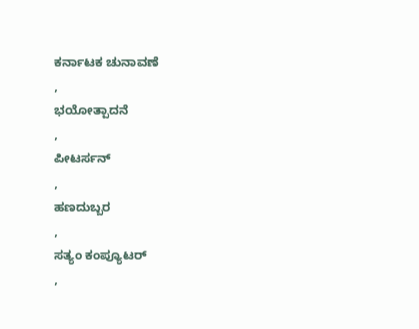ಕರ್ನಾಟಕ ಚುನಾವಣೆ
,
ಭಯೋತ್ಪಾದನೆ
,
ಪೀಟರ್ಸನ್
,
ಹಣದುಬ್ಬರ
,
ಸತ್ಯಂ ಕಂಪ್ಯೂಟರ್
,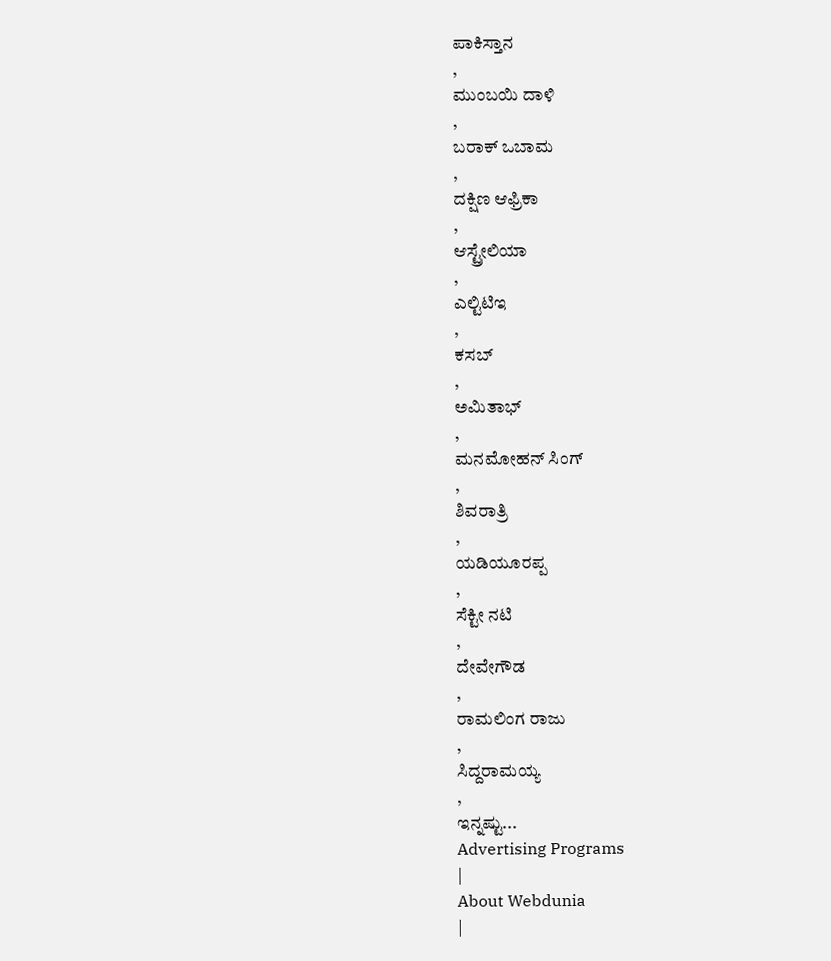ಪಾಕಿಸ್ತಾನ
,
ಮುಂಬಯಿ ದಾಳಿ
,
ಬರಾಕ್ ಒಬಾಮ
,
ದಕ್ಷಿಣ ಆಫ್ರಿಕಾ
,
ಆಸ್ಟ್ರೇಲಿಯಾ
,
ಎಲ್ಟಿಟಿಇ
,
ಕಸಬ್
,
ಅಮಿತಾಭ್
,
ಮನಮೋಹನ್ ಸಿಂಗ್
,
ಶಿವರಾತ್ರಿ
,
ಯಡಿಯೂರಪ್ಪ
,
ಸೆಕ್ಟೀ ನಟಿ
,
ದೇವೇಗೌಡ
,
ರಾಮಲಿಂಗ ರಾಜು
,
ಸಿದ್ದರಾಮಯ್ಯ
,
ಇನ್ನಷ್ಟು...
Advertising Programs
|
About Webdunia
|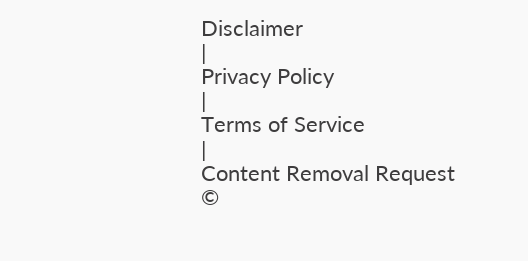Disclaimer
|
Privacy Policy
|
Terms of Service
|
Content Removal Request
©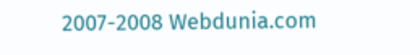2007-2008 Webdunia.com